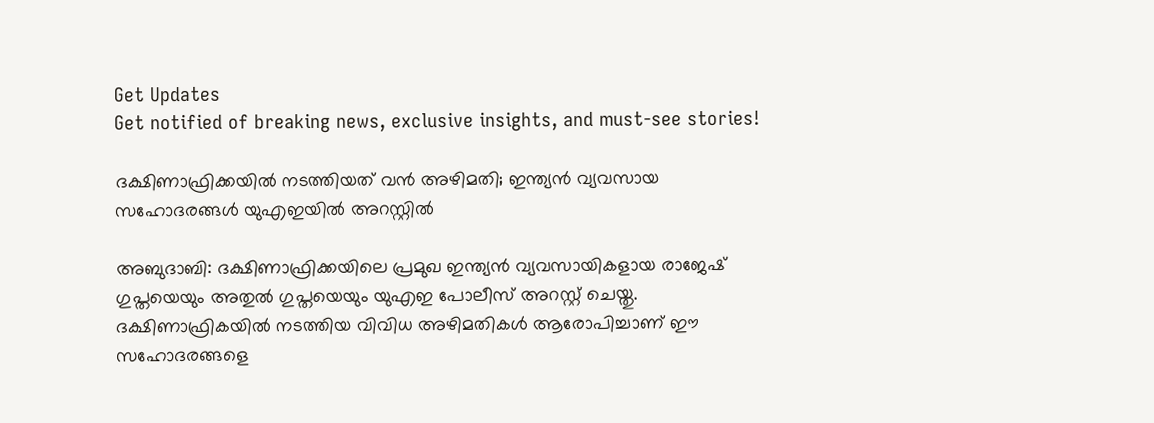Get Updates
Get notified of breaking news, exclusive insights, and must-see stories!

ദക്ഷിണാഫ്രിക്കയിൽ നടത്തിയത് വൻ അഴിമതി; ഇന്ത്യൻ വ്യവസായ സഹോദരങ്ങൾ യുഎഇയിൽ അറസ്റ്റിൽ

അബുദാബി: ദക്ഷിണാഫ്രിക്കയിലെ പ്രമുഖ ഇന്ത്യൻ വ്യവസായികളായ രാജേഷ് ഗുപ്തയെയും അതുൽ ഗുപ്തയെയും യുഎഇ പോലീസ് അറസ്റ്റ് ചെയ്തു. ദക്ഷിണാഫ്രികയിൽ നടത്തിയ വിവിധ അഴിമതികൾ ആരോപിച്ചാണ് ഈ സഹോദരങ്ങളെ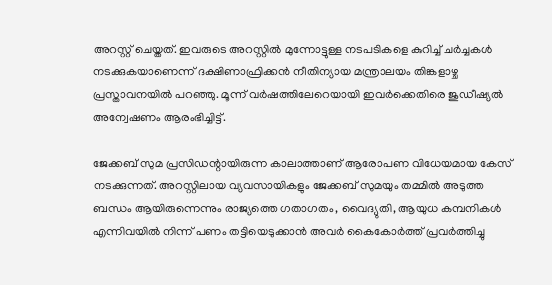അറസ്റ്റ് ചെയ്തത്. ഇവരുടെ അറസ്റ്റിൽ മുന്നോട്ടുള്ള നടപടികളെ കുറിച്ച് ചർച്ചകൾ നടക്കുകയാണെന്ന് ദക്ഷിണാഫ്രിക്കൻ നീതിന്യായ മന്ത്രാലയം തിങ്കളാഴ്ച പ്രസ്താവനയിൽ പറഞ്ഞു. മൂന്ന് വർഷത്തിലേറെയായി ഇവർക്കെതിരെ ജുഡീഷ്യൽ അന്വേഷണം ആരംഭിച്ചിട്ട്.

ജേക്കബ് സുമ പ്രസിഡന്റായിരുന്ന കാലാത്താണ് ആരോപണ വിധേയമായ കേസ് നടക്കുന്നത്. അറസ്റ്റിലായ വ്യവസായികളും ജേക്കബ് സുമയും തമ്മിൽ അടുത്ത ബന്ധം ആയിരുന്നെന്നും രാജ്യത്തെ ഗതാഗതം, വൈദ്യുതി, ആയുധ കമ്പനികൾ എന്നിവയിൽ നിന്ന് പണം തട്ടിയെടുക്കാൻ അവർ കൈകോർത്ത് പ്രവർത്തിച്ചു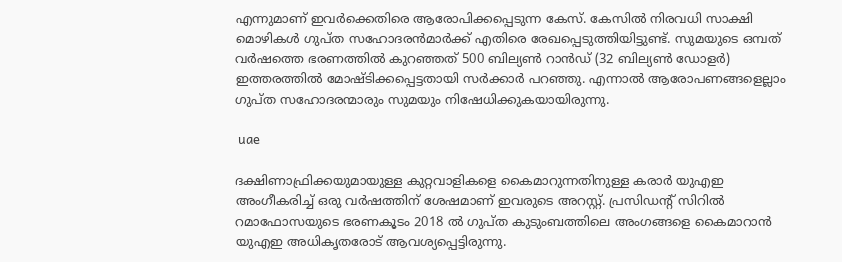എന്നുമാണ് ഇവർക്കെതിരെ ആരോപിക്കപ്പെടുന്ന കേസ്. കേസിൽ നിരവധി സാക്ഷി മൊഴികൾ ഗുപ്ത സഹോദരൻമാർക്ക് എതിരെ രേഖപ്പെടുത്തിയിട്ടുണ്ട്. സുമയുടെ ഒമ്പത് വർഷത്തെ ഭരണത്തിൽ കുറഞ്ഞത് 500 ബില്യൺ റാൻഡ് (32 ബില്യൺ ഡോളർ) ഇത്തരത്തിൽ മോഷ്ടിക്കപ്പെട്ടതായി സർക്കാർ പറഞ്ഞു. എന്നാൽ ആരോപണങ്ങളെല്ലാം ഗുപ്ത സഹോദരന്മാരും സുമയും നിഷേധിക്കുകയായിരുന്നു.

 uae

ദക്ഷിണാഫ്രിക്കയുമായുള്ള കുറ്റവാളികളെ കൈമാറുന്നതിനുള്ള കരാർ യുഎഇ അംഗീകരിച്ച് ഒരു വർഷത്തിന് ശേഷമാണ് ഇവരുടെ അറസ്റ്റ്. പ്രസിഡന്റ് സിറിൽ റമാഫോസയുടെ ഭരണകൂടം 2018 ൽ ഗുപ്ത കുടുംബത്തിലെ അംഗങ്ങളെ കൈമാറാൻ യുഎഇ അധികൃതരോട് ആവശ്യപ്പെട്ടിരുന്നു.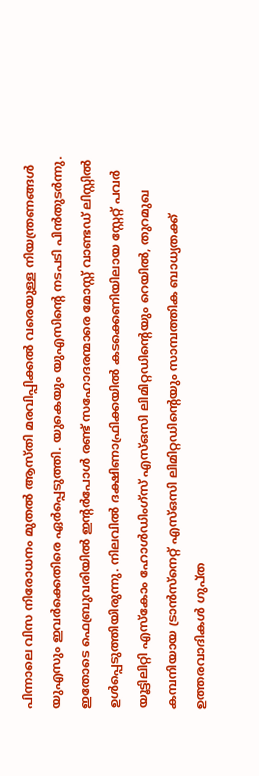പിന്നാലെ വിസ നിരോധനം മുതൽ ആസ്തി മരവിപ്പിക്കൽ വരെയുള്ള നിയന്ത്രണങ്ങൾ യുഎസും ഇവർക്കെതിരെ ഏർപ്പെടുത്തി. യുകെയും യുഎസിന്റെ നടപടി പിൻതുടർന്നു. ഇതോടെ ഫെബ്രുവരിയിൽ ഇന്റർപോൾ രണ്ട് സഹോദരന്മാരെ മോസ്റ്റ് വാണ്ടഡ് ലിസ്റ്റിൽ ഉൾപ്പെടുത്തിയിരുന്നു. നിലവിൽ ദക്ഷിണാഫ്രിക്കയിൽ കടക്കെണിയിലായ സ്റ്റേറ്റ് പവർ യൂട്ടിലിറ്റി എസ്‌കോം ഹോൾഡിംഗ്‌സ് എസ്ഒസി ലിമിറ്റഡിന്റെയും റെയിൽ, തുറമുഖ കമ്പനിയായ ട്രാൻസ്‌നെറ്റ് എസ്ഒസി ലിമിറ്റഡിന്റെയും സാമ്പത്തിക ബാധ്യതക്ക് ഉത്തരവാദികൾ ഗുപ്ത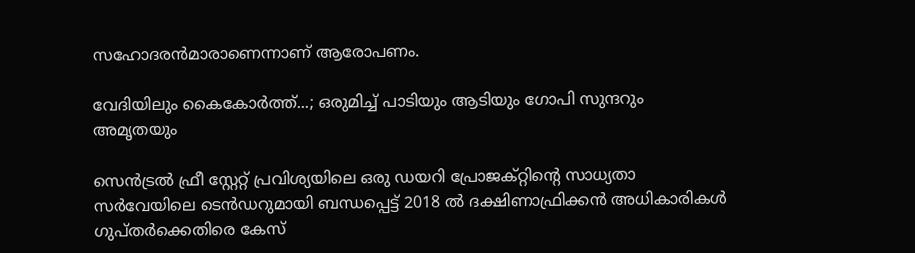സഹോദരൻമാരാണെന്നാണ് ആരോപണം.

വേദിയിലും കൈകോര്‍ത്ത്...; ഒരുമിച്ച് പാടിയും ആടിയും ഗോപി സുന്ദറും അമൃതയും

സെൻട്രൽ ഫ്രീ സ്റ്റേറ്റ് പ്രവിശ്യയിലെ ഒരു ഡയറി പ്രോജക്റ്റിന്റെ സാധ്യതാ സർവേയിലെ ടെൻഡറുമായി ബന്ധപ്പെട്ട് 2018 ൽ ദക്ഷിണാഫ്രിക്കൻ അധികാരികൾ ഗുപ്തർക്കെതിരെ കേസ്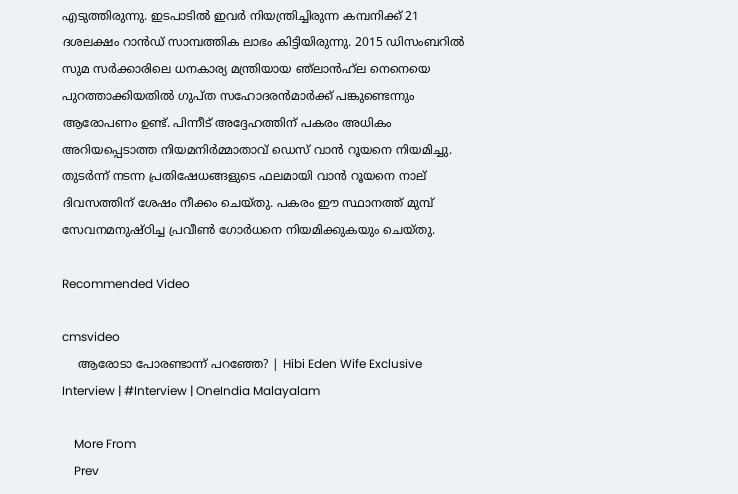എടുത്തിരുന്നു. ഇടപാടിൽ ഇവർ നിയന്ത്രിച്ചിരുന്ന കമ്പനിക്ക് 21 ദശലക്ഷം റാൻഡ് സാമ്പത്തിക ലാഭം കിട്ടിയിരുന്നു. 2015 ഡിസംബറിൽ സുമ സർക്കാരിലെ ധനകാര്യ മന്ത്രിയായ ഞ്‌ലാൻഹ്‌ല നെനെയെ പുറത്താക്കിയതിൽ ഗുപ്ത സഹോദരൻമാർക്ക് പങ്കുണ്ടെന്നും ആരോപണം ഉണ്ട്. പിന്നീട് അദ്ദേഹത്തിന് പകരം അധികം അറിയപ്പെടാത്ത നിയമനിർമ്മാതാവ് ഡെസ് വാൻ റൂയനെ നിയമിച്ചു. തുടർന്ന് നടന്ന പ്രതിഷേധങ്ങളുടെ ഫലമായി വാൻ റൂയനെ നാല് ദിവസത്തിന് ശേഷം നീക്കം ചെയ്തു. പകരം ഈ സ്ഥാനത്ത് മുമ്പ് സേവനമനുഷ്ഠിച്ച പ്രവീൺ ഗോർധനെ നിയമിക്കുകയും ചെയ്തു.

Recommended Video

cmsvideo
    ആരോടാ പോരണ്ടാന്ന് പറഞ്ഞേ? | Hibi Eden Wife Exclusive Interview | #Interview | OneIndia Malayalam

    More From
    Prev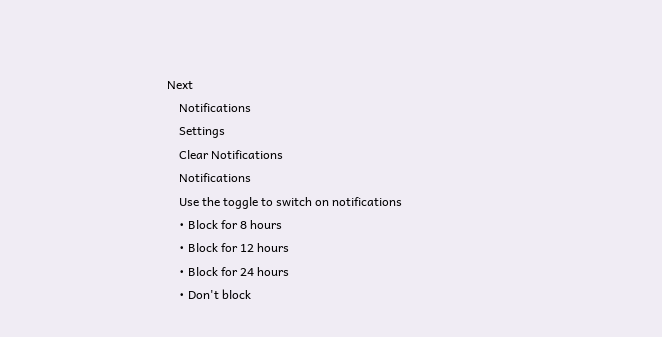Next
    Notifications
    Settings
    Clear Notifications
    Notifications
    Use the toggle to switch on notifications
    • Block for 8 hours
    • Block for 12 hours
    • Block for 24 hours
    • Don't block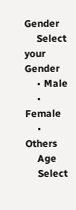Gender
    Select your Gender
    • Male
    • Female
    • Others
    Age
    Select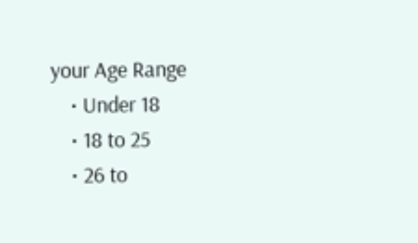your Age Range
    • Under 18
    • 18 to 25
    • 26 to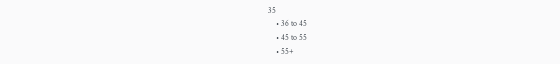35
    • 36 to 45
    • 45 to 55
    • 55+